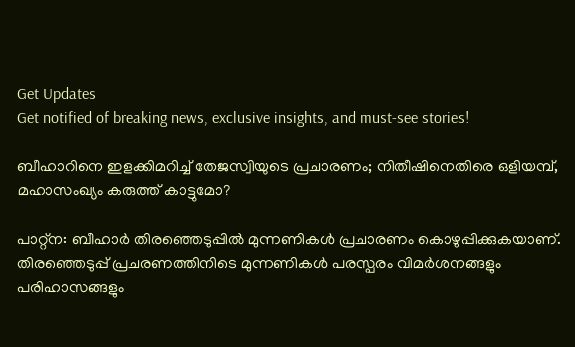Get Updates
Get notified of breaking news, exclusive insights, and must-see stories!

ബീഹാറിനെ ഇളക്കിമറിച്ച് തേജസ്വിയുടെ പ്രചാരണം; നിതീഷിനെതിരെ ഒളിയമ്പ്, മഹാസംഖ്യം കരുത്ത് കാട്ടുമോ?

പാറ്റ്‌ന: ബീഹാര്‍ തിരഞ്ഞെടുപ്പില്‍ മുന്നണികള്‍ പ്രചാരണം കൊഴുപ്പിക്കുകയാണ്. തിരഞ്ഞെടുപ്പ് പ്രചരണത്തിനിടെ മുന്നണികള്‍ പരസ്പരം വിമര്‍ശനങ്ങളും പരിഹാസങ്ങളും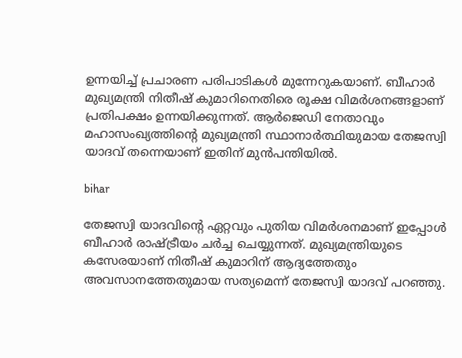ഉന്നയിച്ച് പ്രചാരണ പരിപാടികള്‍ മുന്നേറുകയാണ്. ബീഹാര്‍ മുഖ്യമന്ത്രി നിതീഷ് കുമാറിനെതിരെ രൂക്ഷ വിമര്‍ശനങ്ങളാണ് പ്രതിപക്ഷം ഉന്നയിക്കുന്നത്. ആര്‍ജെഡി നേതാവും മഹാസംഖ്യത്തിന്റെ മുഖ്യമന്ത്രി സ്ഥാനാര്‍ത്ഥിയുമായ തേജസ്വി യാദവ് തന്നെയാണ് ഇതിന് മുന്‍പന്തിയില്‍.

bihar

തേജസ്വി യാദവിന്റെ ഏറ്റവും പുതിയ വിമര്‍ശനമാണ് ഇപ്പോള്‍ ബീഹാര്‍ രാഷ്ട്രീയം ചര്‍ച്ച ചെയ്യുന്നത്. മുഖ്യമന്ത്രിയുടെ കസേരയാണ് നിതീഷ് കുമാറിന് ആദ്യത്തേതും അവസാനത്തേതുമായ സത്യമെന്ന് തേജസ്വി യാദവ് പറഞ്ഞു.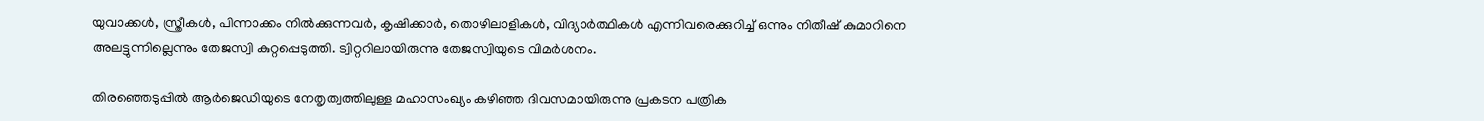യുവാക്കള്‍, സ്ത്രീകള്‍, പിന്നാക്കം നില്‍ക്കുന്നവര്‍, കൃഷിക്കാര്‍, തൊഴിലാളികള്‍, വിദ്യാര്‍ത്ഥികള്‍ എന്നിവരെക്കുറിച്ച് ഒന്നും നിതീഷ് കുമാറിനെ അലട്ടുന്നില്ലെന്നും തേജസ്വി കുറ്റപ്പെടുത്തി. ട്വിറ്ററിലായിരുന്നു തേജസ്വിയുടെ വിമര്‍ശനം.

തിരഞ്ഞെടുപ്പില്‍ ആര്‍ജെഡിയുടെ നേതൃത്വത്തിലുള്ള മഹാസംഖ്യം കഴിഞ്ഞ ദിവസമായിരുന്നു പ്രകടന പത്രിക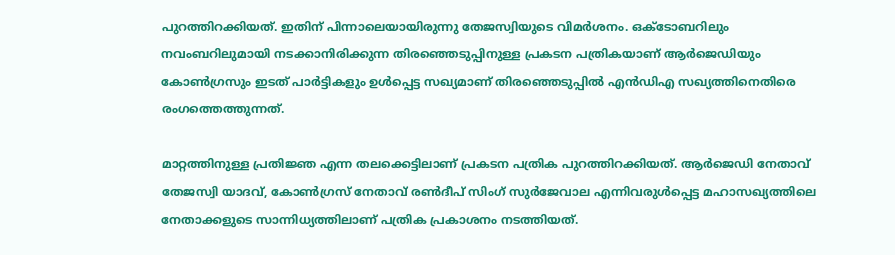പുറത്തിറക്കിയത്. ഇതിന് പിന്നാലെയായിരുന്നു തേജസ്വിയുടെ വിമര്‍ശനം. ഒക്ടോബറിലും നവംബറിലുമായി നടക്കാനിരിക്കുന്ന തിരഞ്ഞെടുപ്പിനുള്ള പ്രകടന പത്രികയാണ് ആര്‍ജെഡിയും കോണ്‍ഗ്രസും ഇടത് പാര്‍ട്ടികളും ഉള്‍പ്പെട്ട സഖ്യമാണ് തിരഞ്ഞെടുപ്പില്‍ എന്‍ഡിഎ സഖ്യത്തിനെതിരെ രംഗത്തെത്തുന്നത്.

മാറ്റത്തിനുള്ള പ്രതിജ്ഞ എന്ന തലക്കെട്ടിലാണ് പ്രകടന പത്രിക പുറത്തിറക്കിയത്. ആര്‍ജെഡി നേതാവ് തേജസ്വി യാദവ്, കോണ്‍ഗ്രസ് നേതാവ് രണ്‍ദീപ് സിംഗ് സുര്‍ജേവാല എന്നിവരുള്‍പ്പെട്ട മഹാസഖ്യത്തിലെ നേതാക്കളുടെ സാന്നിധ്യത്തിലാണ് പത്രിക പ്രകാശനം നടത്തിയത്.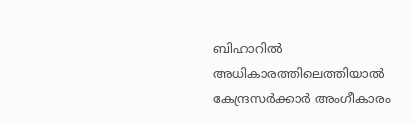ബിഹാറില്‍ അധികാരത്തിലെത്തിയാല്‍ കേന്ദ്രസര്‍ക്കാര്‍ അംഗീകാരം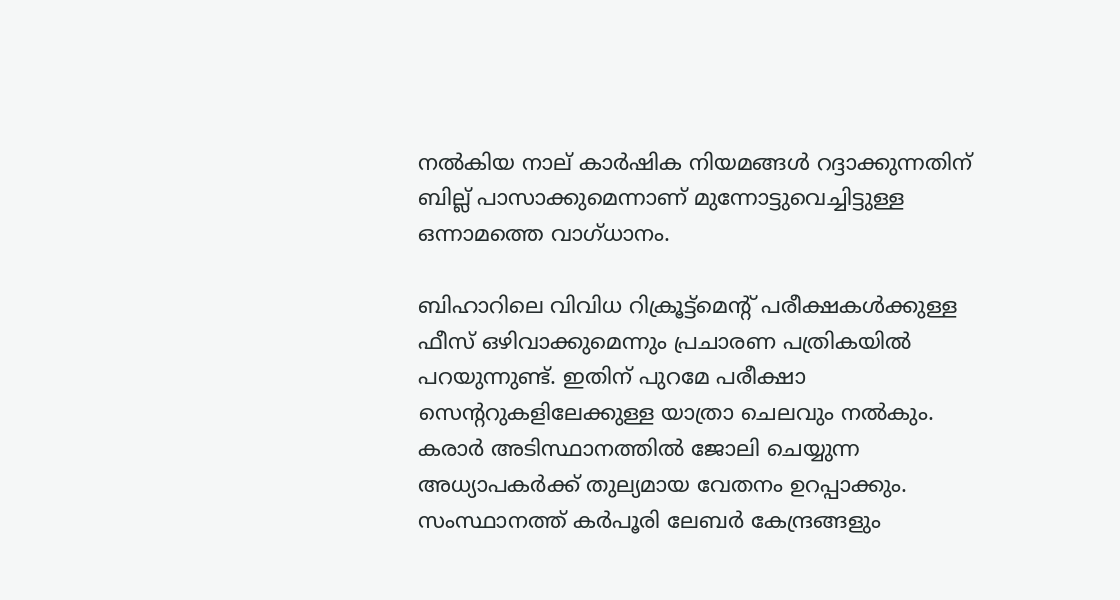നല്‍കിയ നാല് കാര്‍ഷിക നിയമങ്ങള്‍ റദ്ദാക്കുന്നതിന് ബില്ല് പാസാക്കുമെന്നാണ് മുന്നോട്ടുവെച്ചിട്ടുള്ള ഒന്നാമത്തെ വാഗ്ധാനം.

ബിഹാറിലെ വിവിധ റിക്രൂട്ട്‌മെന്റ് പരീക്ഷകള്‍ക്കുള്ള ഫീസ് ഒഴിവാക്കുമെന്നും പ്രചാരണ പത്രികയില്‍ പറയുന്നുണ്ട്. ഇതിന് പുറമേ പരീക്ഷാ സെന്ററുകളിലേക്കുള്ള യാത്രാ ചെലവും നല്‍കും. കരാര്‍ അടിസ്ഥാനത്തില്‍ ജോലി ചെയ്യുന്ന അധ്യാപകര്‍ക്ക് തുല്യമായ വേതനം ഉറപ്പാക്കും. സംസ്ഥാനത്ത് കര്‍പൂരി ലേബര്‍ കേന്ദ്രങ്ങളും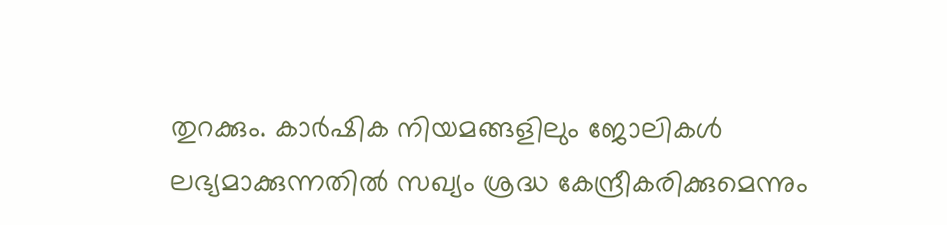തുറക്കും. കാര്‍ഷിക നിയമങ്ങളിലും ജോലികള്‍ ലഭ്യമാക്കുന്നതില്‍ സഖ്യം ശ്രദ്ധ കേന്ദ്രീകരിക്കുമെന്നും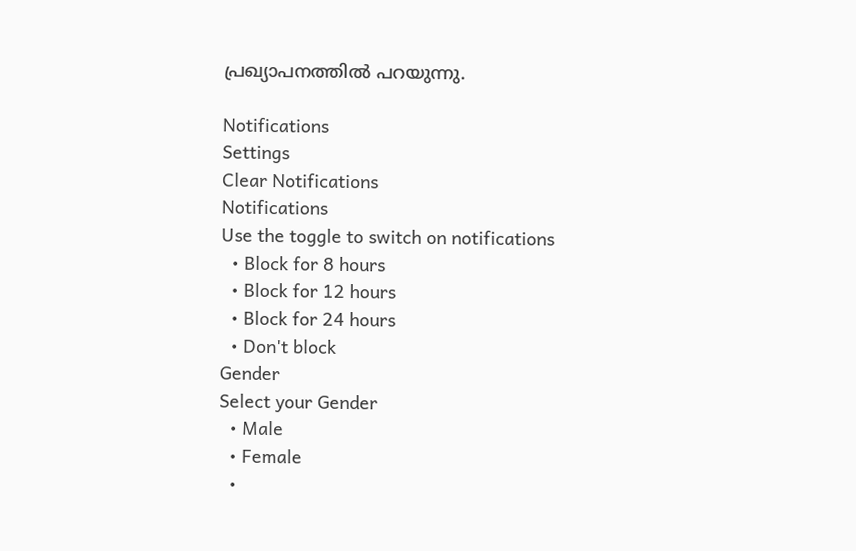പ്രഖ്യാപനത്തില്‍ പറയുന്നു.

Notifications
Settings
Clear Notifications
Notifications
Use the toggle to switch on notifications
  • Block for 8 hours
  • Block for 12 hours
  • Block for 24 hours
  • Don't block
Gender
Select your Gender
  • Male
  • Female
  •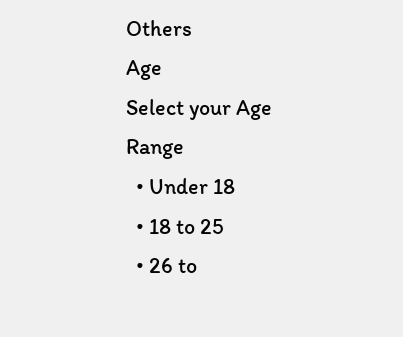Others
Age
Select your Age Range
  • Under 18
  • 18 to 25
  • 26 to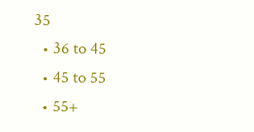35
  • 36 to 45
  • 45 to 55
  • 55+